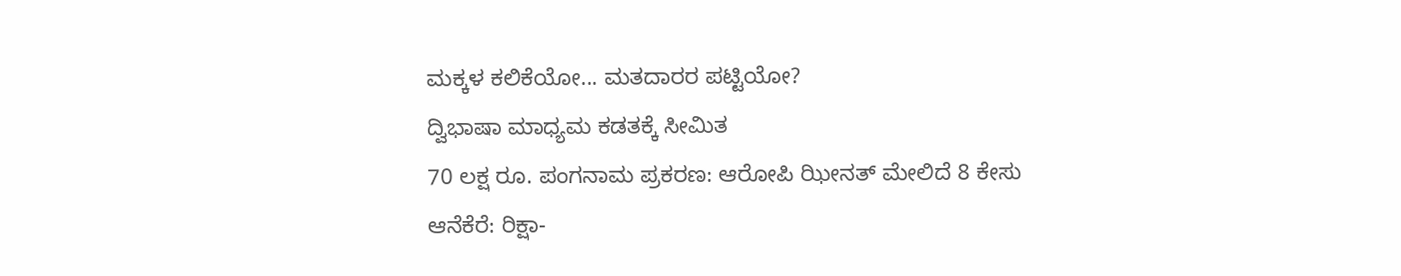ಮಕ್ಕಳ ಕಲಿಕೆಯೋ... ಮತದಾರರ ಪಟ್ಟಿಯೋ?
ದ್ವಿಭಾಷಾ ಮಾಧ್ಯಮ ಕಡತಕ್ಕೆ ಸೀಮಿತ
70 ಲಕ್ಷ ರೂ. ಪಂಗನಾಮ ಪ್ರಕರಣ: ಆರೋಪಿ ಝೀನತ್ ಮೇಲಿದೆ 8 ಕೇಸು
ಆನೆಕೆರೆ: ರಿಕ್ಷಾ-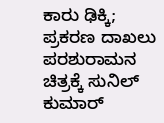ಕಾರು ಢಿಕ್ಕಿ; ಪ್ರಕರಣ ದಾಖಲು
ಪರಶುರಾಮನ ಚಿತ್ರಕ್ಕೆ ಸುನಿಲ್ ಕುಮಾರ್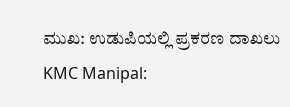ಮುಖ: ಉಡುಪಿಯಲ್ಲಿ ಪ್ರಕರಣ ದಾಖಲು
KMC Manipal: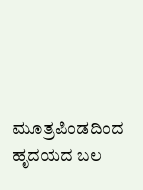ಮೂತ್ರಪಿಂಡದಿಂದ ಹೃದಯದ ಬಲ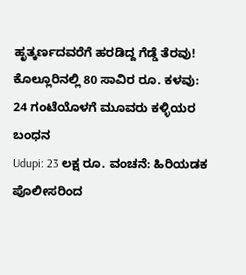ಹೃತ್ಕರ್ಣದವರೆಗೆ ಹರಡಿದ್ದ ಗೆಡ್ಡೆ ತೆರವು!
ಕೊಲ್ಲೂರಿನಲ್ಲಿ 80 ಸಾವಿರ ರೂ. ಕಳವು: 24 ಗಂಟೆಯೊಳಗೆ ಮೂವರು ಕಳ್ಳಿಯರ ಬಂಧನ
Udupi: 23 ಲಕ್ಷ ರೂ. ವಂಚನೆ: ಹಿರಿಯಡಕ ಪೊಲೀಸರಿಂದ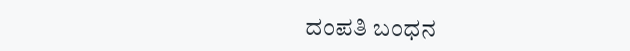ದಂಪತಿ ಬಂಧನ